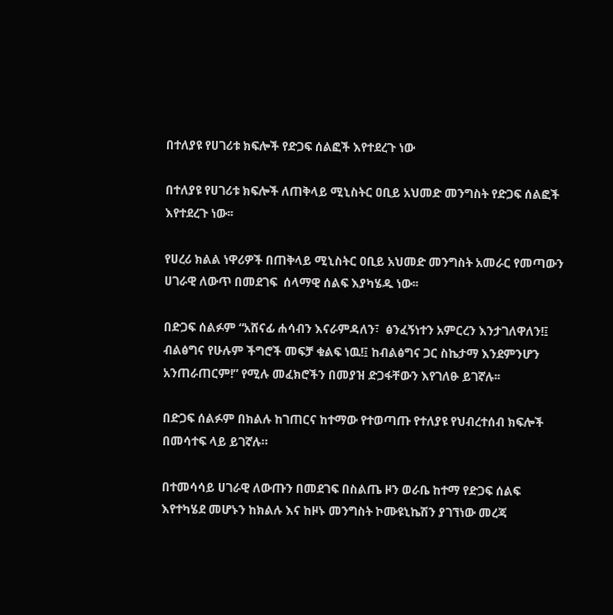በተለያዩ የሀገሪቱ ክፍሎች የድጋፍ ሰልፎች እየተደረጉ ነው

በተለያዩ የሀገሪቱ ክፍሎች ለጠቅላይ ሚኒስትር ዐቢይ አህመድ መንግስት የድጋፍ ሰልፎች እየተደረጉ ነው፡፡

የሀረሪ ክልል ነዋሪዎች በጠቅላይ ሚኒስትር ዐቢይ አህመድ መንግስት አመራር የመጣውን ሀገራዊ ለውጥ በመደገፍ  ሰላማዊ ሰልፍ እያካሄዱ ነው፡፡

በድጋፍ ሰልፉም “አሸናፊ ሐሳብን እናራምዳለን፣  ፅንፈኝነተን አምርረን እንታገለዋለን!፤ ብልፅግና የሁሉም ችግሮች መፍቻ ቁልፍ ነዉ!፤ ከብልፅግና ጋር ስኬታማ እንደምንሆን አንጠራጠርም!” የሚሉ መፈክሮችን በመያዝ ድጋፋቸውን እየገለፁ ይገኛሉ፡፡

በድጋፍ ሰልፉም በክልሉ ከገጠርና ከተማው የተወጣጡ የተለያዩ የህብረተሰብ ክፍሎች በመሳተፍ ላይ ይገኛሉ።

በተመሳሳይ ሀገራዊ ለውጡን በመደገፍ በስልጤ ዞን ወራቤ ከተማ የድጋፍ ሰልፍ እየተካሄደ መሆኑን ከክልሉ እና ከዞኑ መንግስት ኮሙዩኒኬሽን ያገኘነው መረጃ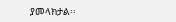ያመላክታል፡፡